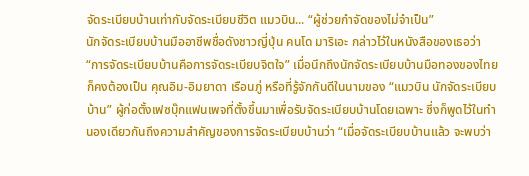จัดระเบียบบ้านเท่ากับจัดระเบียบชีวิต แมวบิน... “ผู้ช่วยกำจัดของไม่จำเป็น”
นักจัดระเบียบบ้านมืออาชีพชื่อดังชาวญี่ปุ่น คนโด มาริเอะ กล่าวไว้ในหนังสือของเธอว่า “การจัดระเบียบบ้านคือการจัดระเบียบจิตใจ” เมื่อนึกถึงนักจัดระเบียบบ้านมือทองของไทย ก็คงต้องเป็น คุณอิม-อิมยาดา เรือนภู่ หรือที่รู้จักกันดีในนามของ “แมวบิน นักจัดระเบียบบ้าน” ผู้ก่อตั้งเฟซบุ๊กแฟนเพจที่ตั้งขึ้นมาเพื่อรับจัดระเบียบบ้านโดยเฉพาะ ซึ่งก็พูดไว้ในทำนองเดียวกันถึงความสำคัญของการจัดระเบียบบ้านว่า “เมื่อจัดระเบียบบ้านแล้ว จะพบว่า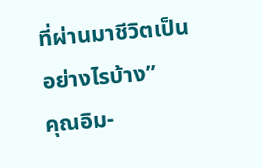ที่ผ่านมาชีวิตเป็นอย่างไรบ้าง”
คุณอิม-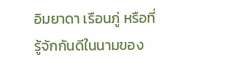อิมยาดา เรือนภู่ หรือที่รู้จักกันดีในนามของ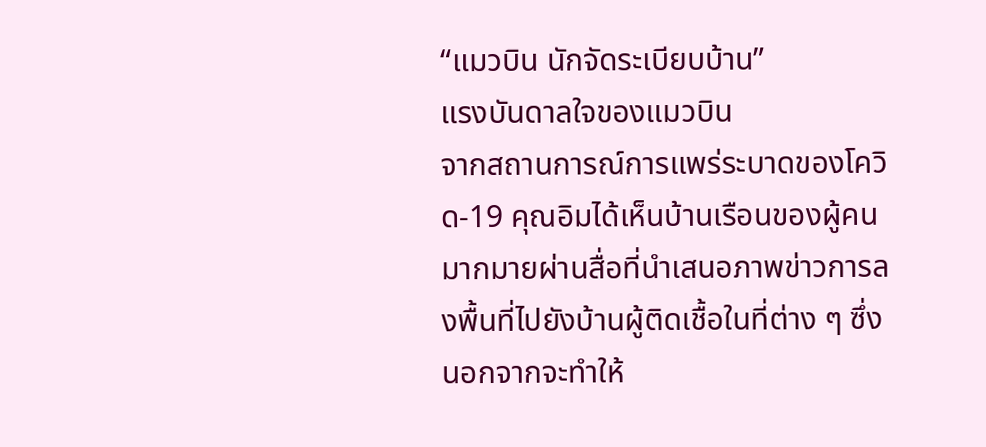“แมวบิน นักจัดระเบียบบ้าน”
แรงบันดาลใจของแมวบิน
จากสถานการณ์การแพร่ระบาดของโควิด-19 คุณอิมได้เห็นบ้านเรือนของผู้คนมากมายผ่านสื่อที่นำเสนอภาพข่าวการลงพื้นที่ไปยังบ้านผู้ติดเชื้อในที่ต่าง ๆ ซึ่งนอกจากจะทำให้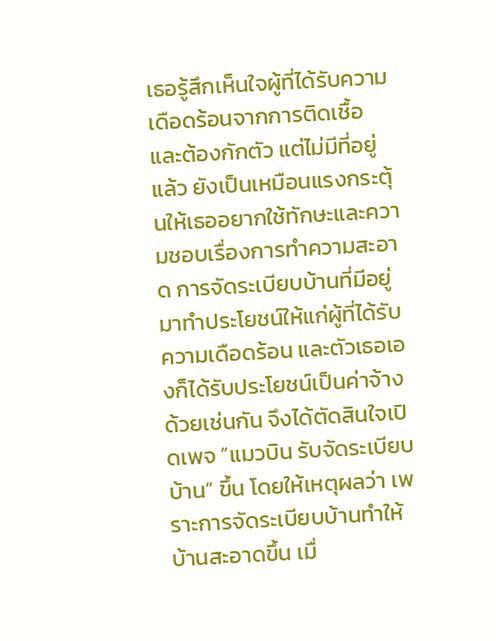เธอรู้สึกเห็นใจผู้ที่ได้รับความเดือดร้อนจากการติดเชื้อ และต้องกักตัว แต่ไม่มีที่อยู่แล้ว ยังเป็นเหมือนแรงกระตุ้นให้เธออยากใช้ทักษะและความชอบเรื่องการทำความสะอาด การจัดระเบียบบ้านที่มีอยู่ มาทำประโยชน์ให้แก่ผู้ที่ได้รับความเดือดร้อน และตัวเธอเองก็ได้รับประโยชน์เป็นค่าจ้างด้วยเช่นกัน จึงได้ตัดสินใจเปิดเพจ “แมวบิน รับจัดระเบียบบ้าน” ขึ้น โดยให้เหตุผลว่า เพราะการจัดระเบียบบ้านทำให้บ้านสะอาดขึ้น เมื่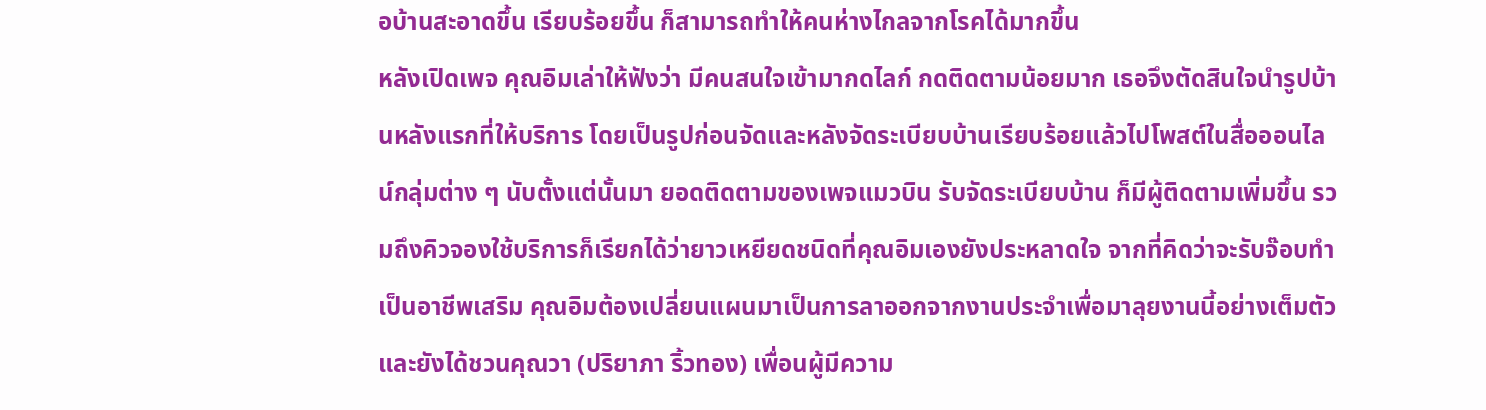อบ้านสะอาดขึ้น เรียบร้อยขึ้น ก็สามารถทำให้คนห่างไกลจากโรคได้มากขึ้น
หลังเปิดเพจ คุณอิมเล่าให้ฟังว่า มีคนสนใจเข้ามากดไลก์ กดติดตามน้อยมาก เธอจึงตัดสินใจนำรูปบ้านหลังแรกที่ให้บริการ โดยเป็นรูปก่อนจัดและหลังจัดระเบียบบ้านเรียบร้อยแล้วไปโพสต์ในสื่อออนไลน์กลุ่มต่าง ๆ นับตั้งแต่นั้นมา ยอดติดตามของเพจแมวบิน รับจัดระเบียบบ้าน ก็มีผู้ติดตามเพิ่มขึ้น รวมถึงคิวจองใช้บริการก็เรียกได้ว่ายาวเหยียดชนิดที่คุณอิมเองยังประหลาดใจ จากที่คิดว่าจะรับจ๊อบทำเป็นอาชีพเสริม คุณอิมต้องเปลี่ยนแผนมาเป็นการลาออกจากงานประจำเพื่อมาลุยงานนี้อย่างเต็มตัว และยังได้ชวนคุณวา (ปริยาภา ริ้วทอง) เพื่อนผู้มีความ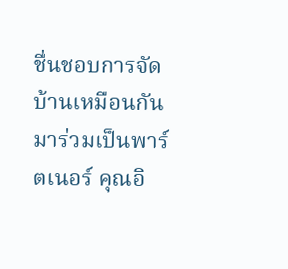ชื่นชอบการจัดบ้านเหมือนกันมาร่วมเป็นพาร์ตเนอร์ คุณอิ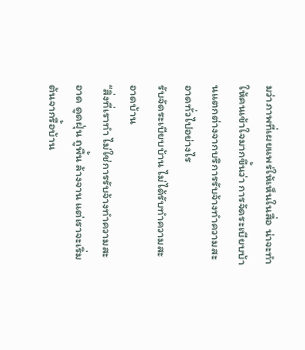มว่าภาพที่เผยแพร่ให้เห็นในสื่อ น่าจะทำให้คนเข้าใจมากขึ้นว่า การจัดระเบียบบ้านแตกต่างจากบริการรับจ้างทำความสะอาดทั่วไปอย่างไร
รับจัดระเบียบบ้าน ไม่ได้รับทำความสะอาดบ้าน
“สิ่งที่เราทำ ไม่ใช่การรับจ้างทำความสะอาด ดูดฝุ่น ถูพื้น ล้างจาน แต่เราจะเริ่มต้นจากรื้อบ้าน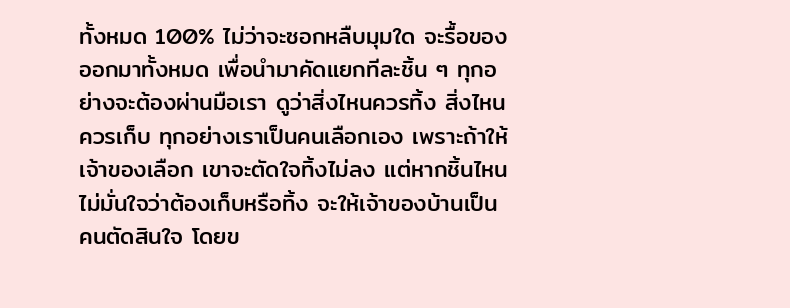ทั้งหมด 100% ไม่ว่าจะซอกหลืบมุมใด จะรื้อของออกมาทั้งหมด เพื่อนำมาคัดแยกทีละชิ้น ๆ ทุกอย่างจะต้องผ่านมือเรา ดูว่าสิ่งไหนควรทิ้ง สิ่งไหนควรเก็บ ทุกอย่างเราเป็นคนเลือกเอง เพราะถ้าให้เจ้าของเลือก เขาจะตัดใจทิ้งไม่ลง แต่หากชิ้นไหนไม่มั่นใจว่าต้องเก็บหรือทิ้ง จะให้เจ้าของบ้านเป็นคนตัดสินใจ โดยข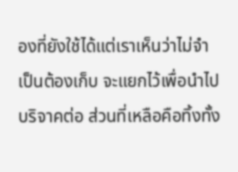องที่ยังใช้ได้แต่เราเห็นว่าไม่จำเป็นต้องเก็บ จะแยกไว้เพื่อนำไปบริจาคต่อ ส่วนที่เหลือคือทิ้งทั้ง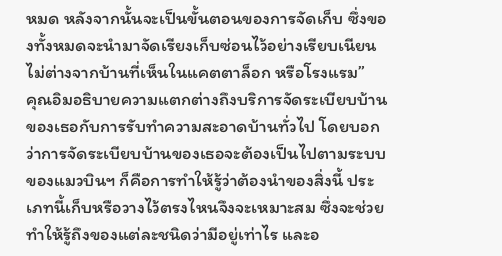หมด หลังจากนั้นจะเป็นขั้นตอนของการจัดเก็บ ซึ่งของทั้งหมดจะนำมาจัดเรียงเก็บซ่อนไว้อย่างเรียบเนียน ไม่ต่างจากบ้านที่เห็นในแคตตาล็อก หรือโรงแรม”
คุณอิมอธิบายความแตกต่างถึงบริการจัดระเบียบบ้านของเธอกับการรับทำความสะอาดบ้านทั่วไป โดยบอกว่าการจัดระเบียบบ้านของเธอจะต้องเป็นไปตามระบบของแมวบินฯ ก็คือการทำให้รู้ว่าต้องนำของสิ่งนี้ ประเภทนี้เก็บหรือวางไว้ตรงไหนจึงจะเหมาะสม ซึ่งจะช่วยทำให้รู้ถึงของแต่ละชนิดว่ามีอยู่เท่าไร และอ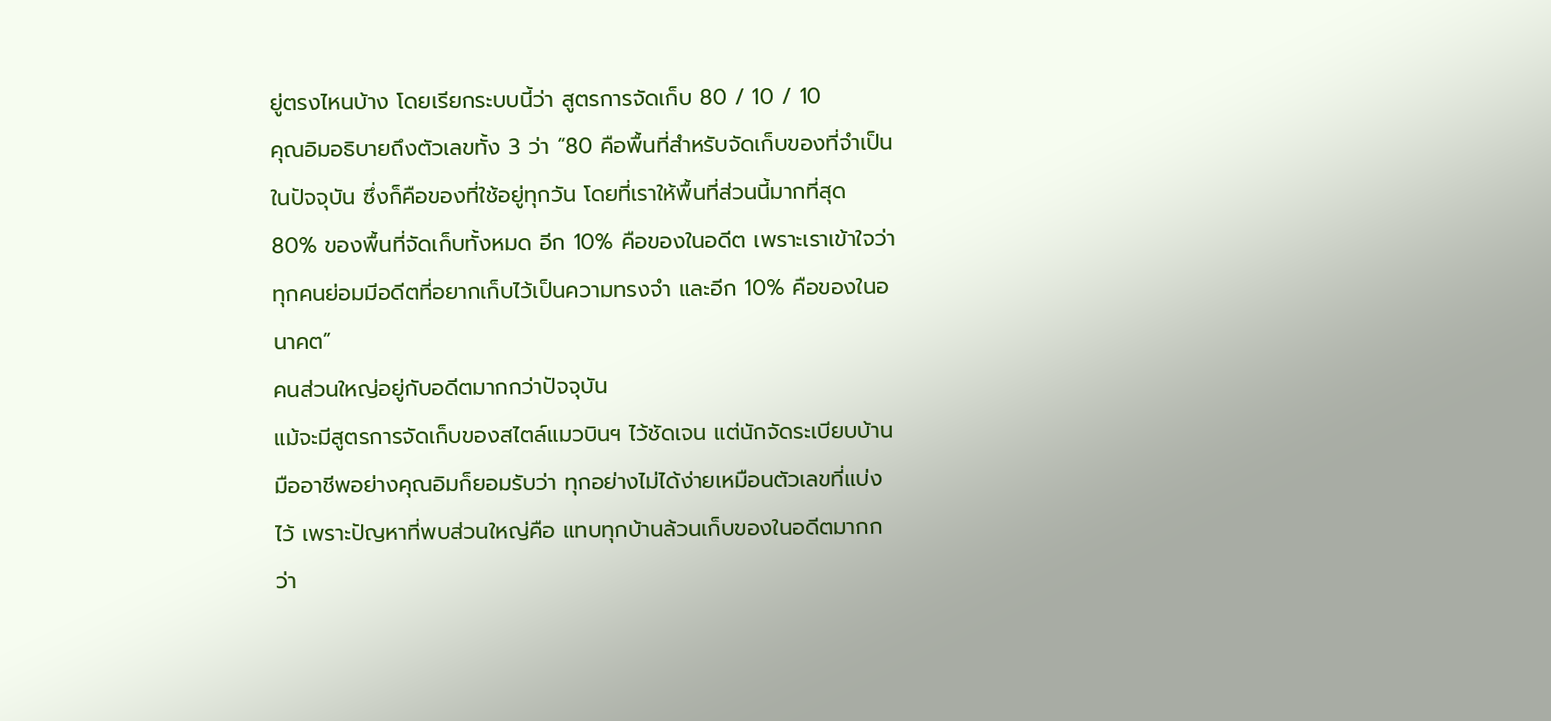ยู่ตรงไหนบ้าง โดยเรียกระบบนี้ว่า สูตรการจัดเก็บ 80 / 10 / 10
คุณอิมอธิบายถึงตัวเลขทั้ง 3 ว่า “80 คือพื้นที่สำหรับจัดเก็บของที่จำเป็นในปัจจุบัน ซึ่งก็คือของที่ใช้อยู่ทุกวัน โดยที่เราให้พื้นที่ส่วนนี้มากที่สุด 80% ของพื้นที่จัดเก็บทั้งหมด อีก 10% คือของในอดีต เพราะเราเข้าใจว่าทุกคนย่อมมีอดีตที่อยากเก็บไว้เป็นความทรงจำ และอีก 10% คือของในอนาคต”
คนส่วนใหญ่อยู่กับอดีตมากกว่าปัจจุบัน
แม้จะมีสูตรการจัดเก็บของสไตล์แมวบินฯ ไว้ชัดเจน แต่นักจัดระเบียบบ้านมืออาชีพอย่างคุณอิมก็ยอมรับว่า ทุกอย่างไม่ได้ง่ายเหมือนตัวเลขที่แบ่งไว้ เพราะปัญหาที่พบส่วนใหญ่คือ แทบทุกบ้านล้วนเก็บของในอดีตมากกว่า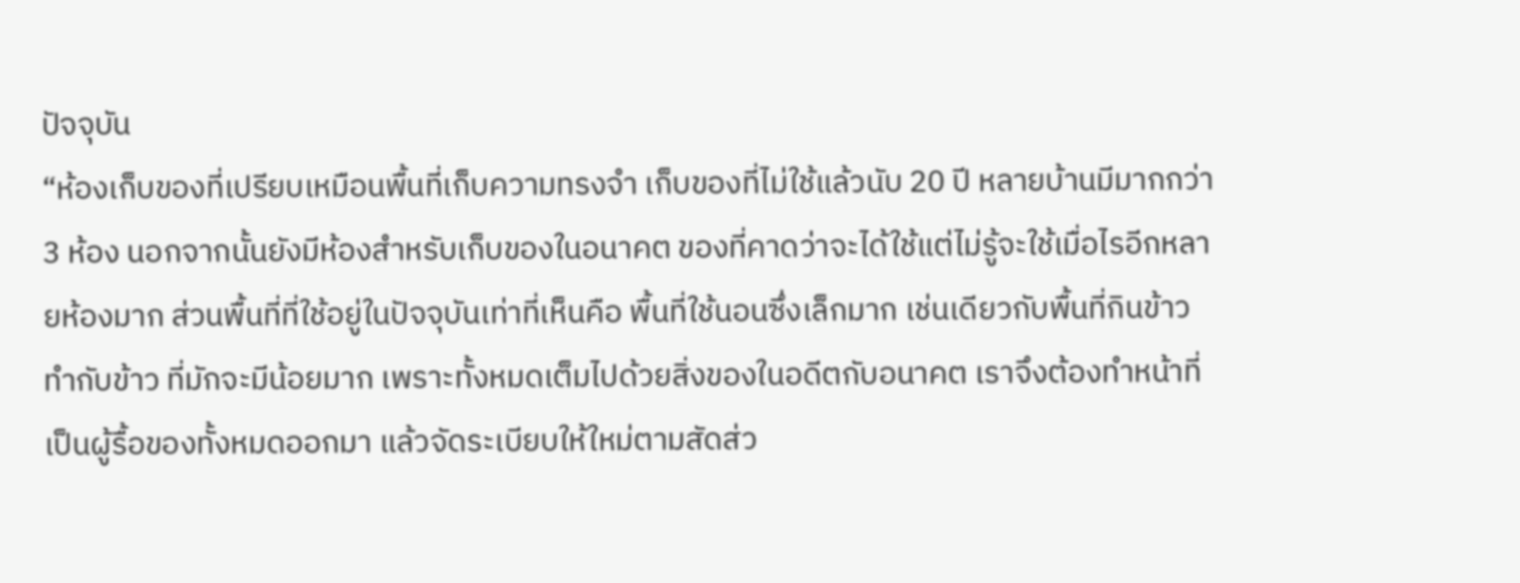ปัจจุบัน
“ห้องเก็บของที่เปรียบเหมือนพื้นที่เก็บความทรงจำ เก็บของที่ไม่ใช้แล้วนับ 20 ปี หลายบ้านมีมากกว่า 3 ห้อง นอกจากนั้นยังมีห้องสำหรับเก็บของในอนาคต ของที่คาดว่าจะได้ใช้แต่ไม่รู้จะใช้เมื่อไรอีกหลายห้องมาก ส่วนพื้นที่ที่ใช้อยู่ในปัจจุบันเท่าที่เห็นคือ พื้นที่ใช้นอนซึ่งเล็กมาก เช่นเดียวกับพื้นที่กินข้าว ทำกับข้าว ที่มักจะมีน้อยมาก เพราะทั้งหมดเต็มไปด้วยสิ่งของในอดีตกับอนาคต เราจึงต้องทำหน้าที่เป็นผู้รื้อของทั้งหมดออกมา แล้วจัดระเบียบให้ใหม่ตามสัดส่ว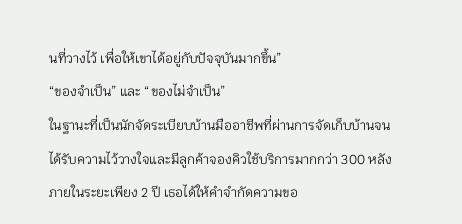นที่วางไว้ เพื่อให้เขาได้อยู่กับปัจจุบันมากขึ้น”
“ของจำเป็น” และ “ของไม่จำเป็น”
ในฐานะที่เป็นนักจัดระเบียบบ้านมืออาชีพที่ผ่านการจัดเก็บบ้านจนได้รับความไว้วางใจและมีลูกค้าจองคิวใช้บริการมากกว่า 300 หลังภายในระยะเพียง 2 ปี เธอได้ให้คำจำกัดความขอ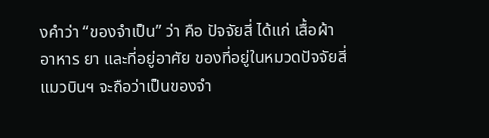งคำว่า “ของจำเป็น” ว่า คือ ปัจจัยสี่ ได้แก่ เสื้อผ้า อาหาร ยา และที่อยู่อาศัย ของที่อยู่ในหมวดปัจจัยสี่ แมวบินฯ จะถือว่าเป็นของจำ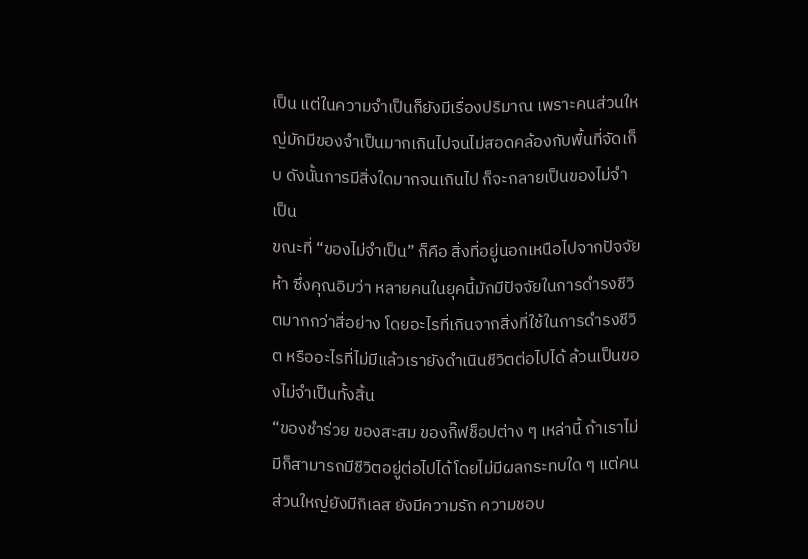เป็น แต่ในความจำเป็นก็ยังมีเรื่องปริมาณ เพราะคนส่วนใหญ่มักมีของจำเป็นมากเกินไปจนไม่สอดคล้องกับพื้นที่จัดเก็บ ดังนั้นการมีสิ่งใดมากจนเกินไป ก็จะกลายเป็นของไม่จำเป็น
ขณะที่ “ของไม่จำเป็น” ก็คือ สิ่งที่อยู่นอกเหนือไปจากปัจจัยห้า ซึ่งคุณอิมว่า หลายคนในยุคนี้มักมีปัจจัยในการดำรงชีวิตมากกว่าสี่อย่าง โดยอะไรที่เกินจากสิ่งที่ใช้ในการดำรงชีวิต หรืออะไรที่ไม่มีแล้วเรายังดำเนินชีวิตต่อไปได้ ล้วนเป็นของไม่จำเป็นทั้งสิ้น
“ของชำร่วย ของสะสม ของกิ๊ฟช็อปต่าง ๆ เหล่านี้ ถ้าเราไม่มีก็สามารถมีชีวิตอยู่ต่อไปได้โดยไม่มีผลกระทบใด ๆ แต่คนส่วนใหญ่ยังมีกิเลส ยังมีความรัก ความชอบ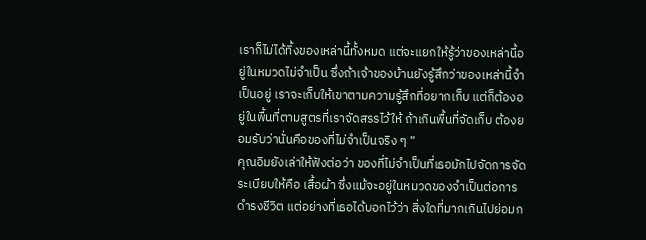เราก็ไม่ได้ทิ้งของเหล่านี้ทั้งหมด แต่จะแยกให้รู้ว่าของเหล่านี้อยู่ในหมวดไม่จำเป็น ซึ่งถ้าเจ้าของบ้านยังรู้สึกว่าของเหล่านี้จำเป็นอยู่ เราจะเก็บให้เขาตามความรู้สึกที่อยากเก็บ แต่ก็ต้องอยู่ในพื้นที่ตามสูตรที่เราจัดสรรไว้ให้ ถ้าเกินพื้นที่จัดเก็บ ต้องยอมรับว่านั่นคือของที่ไม่จำเป็นจริง ๆ ”
คุณอิมยังเล่าให้ฟังต่อว่า ของที่ไม่จำเป็นที่เธอมักไปจัดการจัดระเบียบให้คือ เสื้อผ้า ซึ่งแม้จะอยู่ในหมวดของจำเป็นต่อการดำรงชีวิต แต่อย่างที่เธอได้บอกไว้ว่า สิ่งใดที่มากเกินไปย่อมก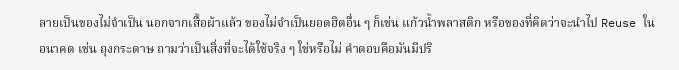ลายเป็นของไม่จำเป็น นอกจากเสื้อผ้าแล้ว ของไม่จำเป็นยอดฮิตอื่น ๆ ก็เช่น แก้วน้ำพลาสติก หรือของที่คิดว่าจะนำไป Reuse ในอนาคต เช่น ถุงกระดาษ ถามว่าเป็นสิ่งที่จะได้ใช้จริง ๆ ใช่หรือไม่ คำตอบคือมันมีปริ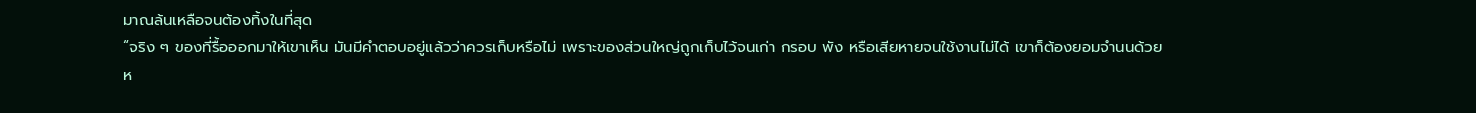มาณล้นเหลือจนต้องทิ้งในที่สุด
“จริง ๆ ของที่รื้อออกมาให้เขาเห็น มันมีคำตอบอยู่แล้วว่าควรเก็บหรือไม่ เพราะของส่วนใหญ่ถูกเก็บไว้จนเก่า กรอบ พัง หรือเสียหายจนใช้งานไม่ได้ เขาก็ต้องยอมจำนนด้วยห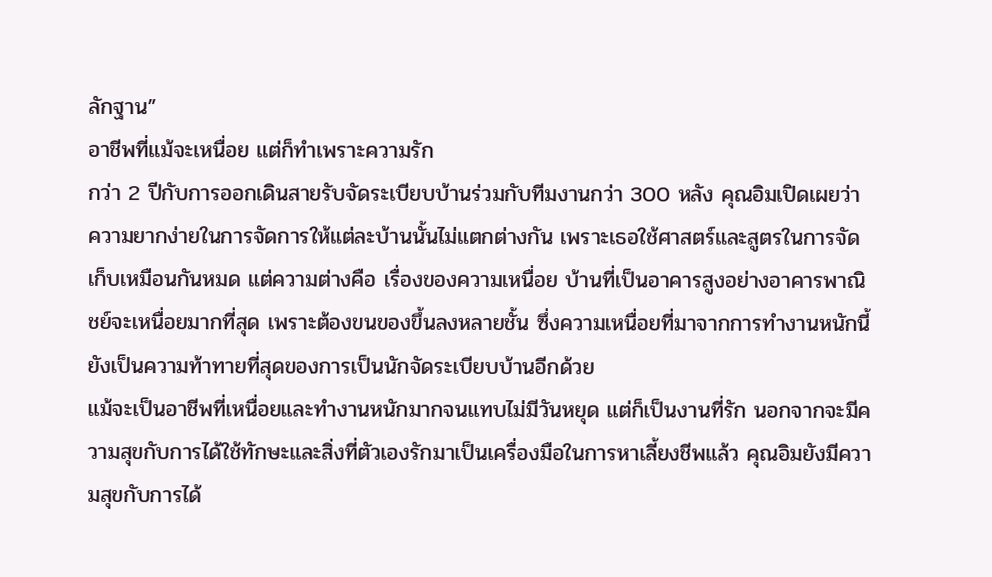ลักฐาน”
อาชีพที่แม้จะเหนื่อย แต่ก็ทำเพราะความรัก
กว่า 2 ปีกับการออกเดินสายรับจัดระเบียบบ้านร่วมกับทีมงานกว่า 300 หลัง คุณอิมเปิดเผยว่า ความยากง่ายในการจัดการให้แต่ละบ้านนั้นไม่แตกต่างกัน เพราะเธอใช้ศาสตร์และสูตรในการจัดเก็บเหมือนกันหมด แต่ความต่างคือ เรื่องของความเหนื่อย บ้านที่เป็นอาคารสูงอย่างอาคารพาณิชย์จะเหนื่อยมากที่สุด เพราะต้องขนของขึ้นลงหลายชั้น ซึ่งความเหนื่อยที่มาจากการทำงานหนักนี้ ยังเป็นความท้าทายที่สุดของการเป็นนักจัดระเบียบบ้านอีกด้วย
แม้จะเป็นอาชีพที่เหนื่อยและทำงานหนักมากจนแทบไม่มีวันหยุด แต่ก็เป็นงานที่รัก นอกจากจะมีความสุขกับการได้ใช้ทักษะและสิ่งที่ตัวเองรักมาเป็นเครื่องมือในการหาเลี้ยงชีพแล้ว คุณอิมยังมีความสุขกับการได้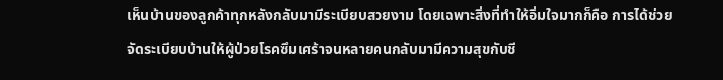เห็นบ้านของลูกค้าทุกหลังกลับมามีระเบียบสวยงาม โดยเฉพาะสิ่งที่ทำให้อิ่มใจมากก็คือ การได้ช่วยจัดระเบียบบ้านให้ผู้ป่วยโรคซึมเศร้าจนหลายคนกลับมามีความสุขกับชี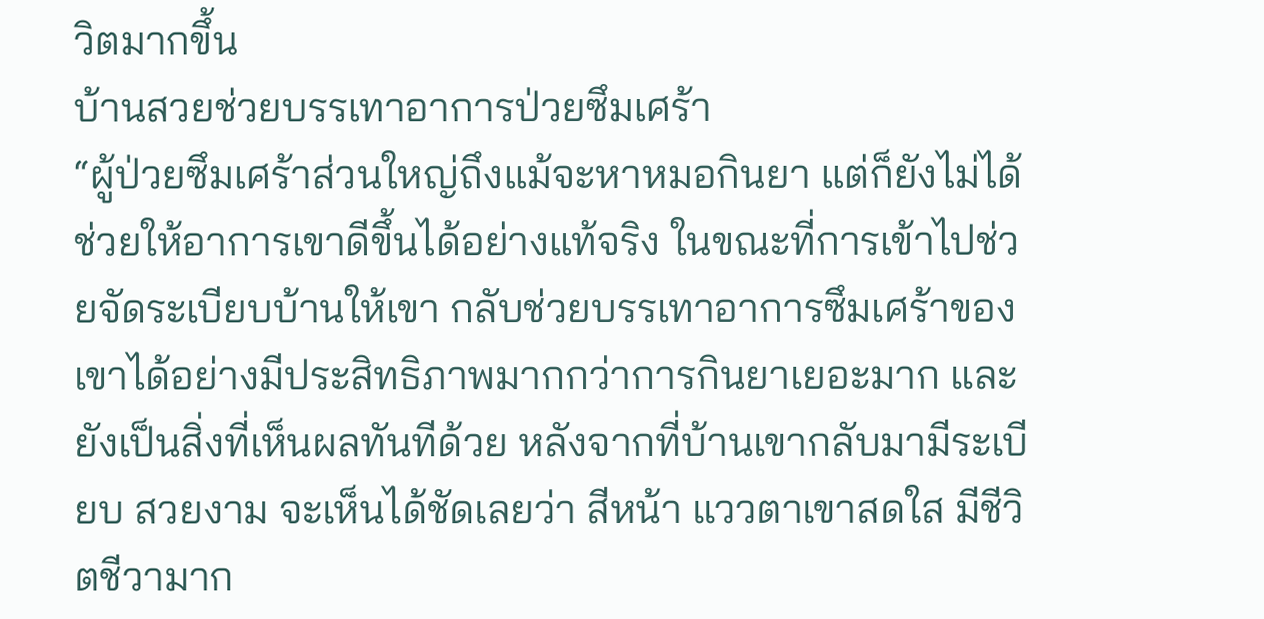วิตมากขึ้น
บ้านสวยช่วยบรรเทาอาการป่วยซึมเศร้า
“ผู้ป่วยซึมเศร้าส่วนใหญ่ถึงแม้จะหาหมอกินยา แต่ก็ยังไม่ได้ช่วยให้อาการเขาดีขึ้นได้อย่างแท้จริง ในขณะที่การเข้าไปช่วยจัดระเบียบบ้านให้เขา กลับช่วยบรรเทาอาการซึมเศร้าของเขาได้อย่างมีประสิทธิภาพมากกว่าการกินยาเยอะมาก และยังเป็นสิ่งที่เห็นผลทันทีด้วย หลังจากที่บ้านเขากลับมามีระเบียบ สวยงาม จะเห็นได้ชัดเลยว่า สีหน้า แววตาเขาสดใส มีชีวิตชีวามาก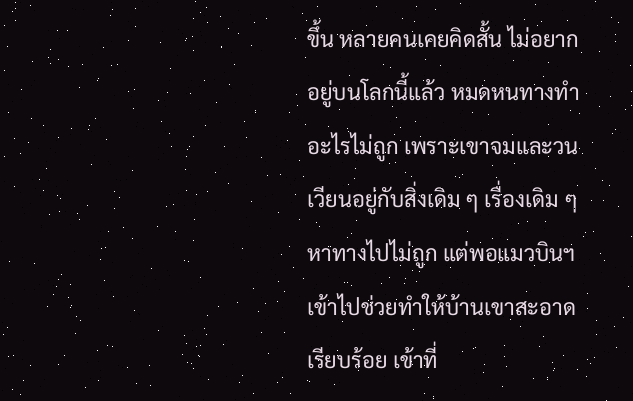ขึ้น หลายคนเคยคิดสั้น ไม่อยากอยู่บนโลกนี้แล้ว หมดหนทางทำอะไรไม่ถูก เพราะเขาจมและวนเวียนอยู่กับสิ่งเดิม ๆ เรื่องเดิม ๆ หาทางไปไม่ถูก แต่พอแมวบินฯ เข้าไปช่วยทำให้บ้านเขาสะอาดเรียบร้อย เข้าที่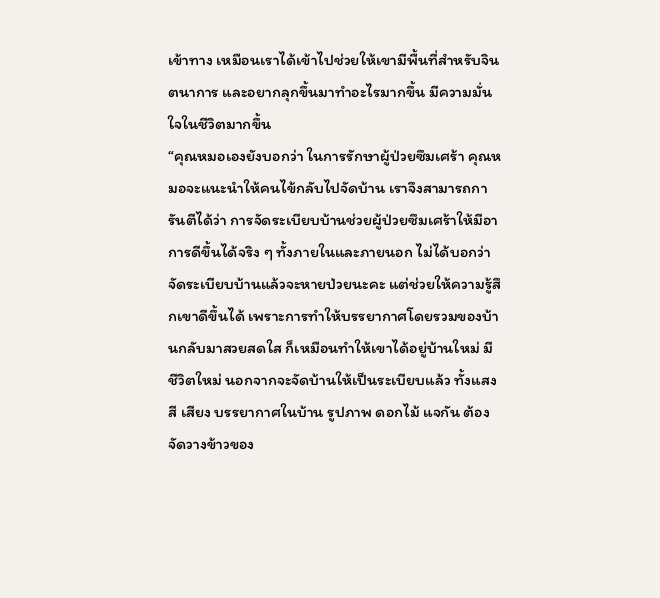เข้าทาง เหมือนเราได้เข้าไปช่วยให้เขามีพื้นที่สำหรับจินตนาการ และอยากลุกขึ้นมาทำอะไรมากขึ้น มีความมั่นใจในชีวิตมากขึ้น
“คุณหมอเองยังบอกว่า ในการรักษาผู้ป่วยซึมเศร้า คุณหมอจะแนะนำให้คนไข้กลับไปจัดบ้าน เราจึงสามารถการันตีได้ว่า การจัดระเบียบบ้านช่วยผู้ป่วยซึมเศร้าให้มีอาการดีขึ้นได้จริง ๆ ทั้งภายในและภายนอก ไม่ได้บอกว่าจัดระเบียบบ้านแล้วจะหายป่วยนะคะ แต่ช่วยให้ความรู้สึกเขาดีขึ้นได้ เพราะการทำให้บรรยากาศโดยรวมของบ้านกลับมาสวยสดใส ก็เหมือนทำให้เขาได้อยู่บ้านใหม่ มีชีวิตใหม่ นอกจากจะจัดบ้านให้เป็นระเบียบแล้ว ทั้งแสง สี เสียง บรรยากาศในบ้าน รูปภาพ ดอกไม้ แจกัน ต้องจัดวางข้าวของ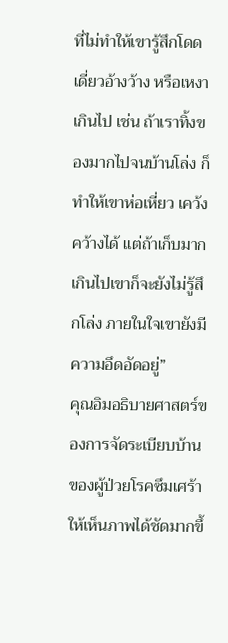ที่ไม่ทำให้เขารู้สึกโดดเดี่ยวอ้างว้าง หรือเหงาเกินไป เช่น ถ้าเราทิ้งของมากไปจนบ้านโล่ง ก็ทำให้เขาห่อเหี่ยว เคว้งคว้างได้ แต่ถ้าเก็บมากเกินไปเขาก็จะยังไม่รู้สึกโล่ง ภายในใจเขายังมีความอึดอัดอยู่”
คุณอิมอธิบายศาสตร์ของการจัดระเบียบบ้านของผู้ป่วยโรคซึมเศร้าให้เห็นภาพได้ชัดมากขึ้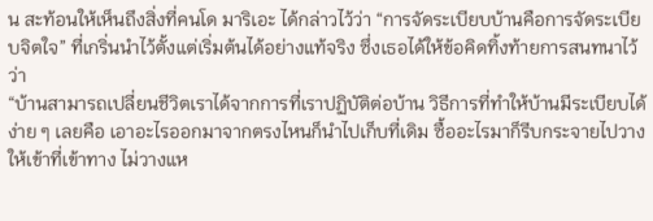น สะท้อนให้เห็นถึงสิ่งที่คนโด มาริเอะ ได้กล่าวไว้ว่า “การจัดระเบียบบ้านคือการจัดระเบียบจิตใจ” ที่เกริ่นนำไว้ตั้งแต่เริ่มต้นได้อย่างแท้จริง ซึ่งเธอได้ให้ข้อคิดทิ้งท้ายการสนทนาไว้ว่า
“บ้านสามารถเปลี่ยนชีวิตเราได้จากการที่เราปฏิบัติต่อบ้าน วิธีการที่ทำให้บ้านมีระเบียบได้ง่าย ๆ เลยคือ เอาอะไรออกมาจากตรงไหนก็นำไปเก็บที่เดิม ซื้ออะไรมาก็รีบกระจายไปวางให้เข้าที่เข้าทาง ไม่วางแห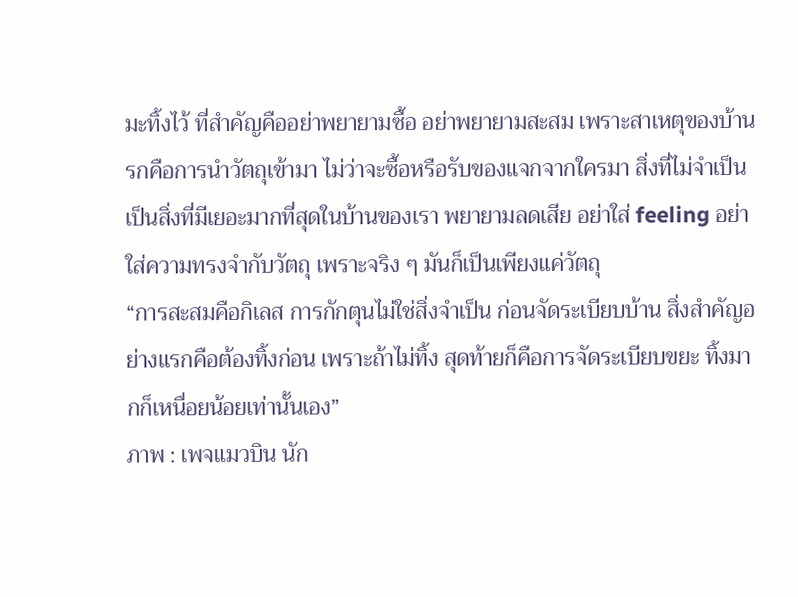มะทิ้งไว้ ที่สำคัญคืออย่าพยายามซื้อ อย่าพยายามสะสม เพราะสาเหตุของบ้านรกคือการนำวัตถุเข้ามา ไม่ว่าจะซื้อหรือรับของแจกจากใครมา สิ่งที่ไม่จำเป็นเป็นสิ่งที่มีเยอะมากที่สุดในบ้านของเรา พยายามลดเสีย อย่าใส่ feeling อย่าใส่ความทรงจำกับวัตถุ เพราะจริง ๆ มันก็เป็นเพียงแค่วัตถุ
“การสะสมคือกิเลส การกักตุนไม่ใช่สิ่งจำเป็น ก่อนจัดระเบียบบ้าน สิ่งสำคัญอย่างแรกคือต้องทิ้งก่อน เพราะถ้าไม่ทิ้ง สุดท้ายก็คือการจัดระเบียบขยะ ทิ้งมากก็เหนื่อยน้อยเท่านั้นเอง”
ภาพ : เพจแมวบิน นัก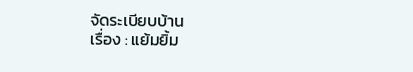จัดระเบียบบ้าน
เรื่อง : แย้มยิ้ม